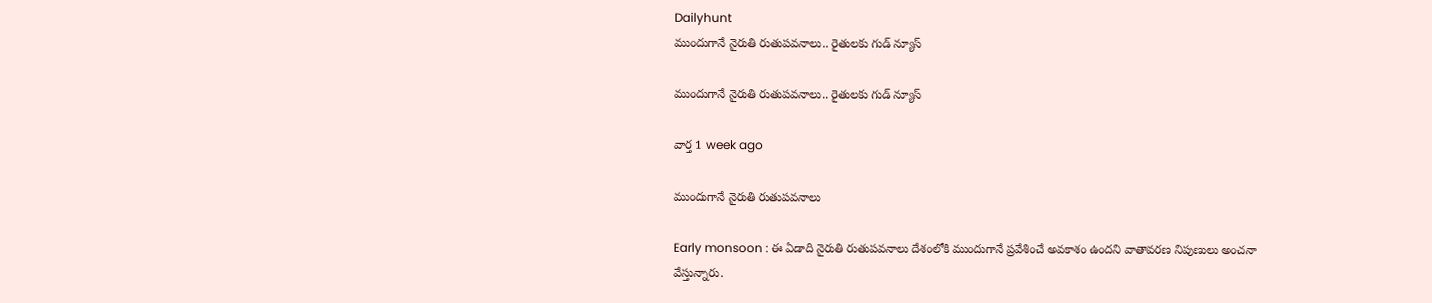Dailyhunt
ముందుగానే నైరుతి రుతుపవనాలు.. రైతులకు గుడ్ న్యూస్

ముందుగానే నైరుతి రుతుపవనాలు.. రైతులకు గుడ్ న్యూస్

వార్త 1 week ago

ముందుగానే నైరుతి రుతుపవనాలు

Early monsoon : ఈ ఏడాది నైరుతి రుతుపవనాలు దేశంలోకి ముందుగానే ప్రవేశించే అవకాశం ఉందని వాతావరణ నిపుణులు అంచనా వేస్తున్నారు.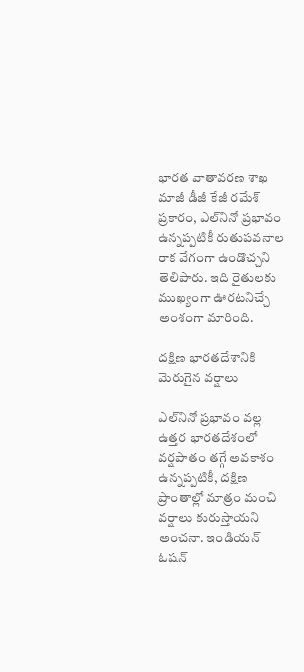భారత వాతావరణ శాఖ మాజీ డీజీ కేజీ రమేశ్ ప్రకారం, ఎల్‌నినో ప్రభావం ఉన్నప్పటికీ రుతుపవనాల రాక వేగంగా ఉండొచ్చని తెలిపారు. ఇది రైతులకు ముఖ్యంగా ఊరటనిచ్చే అంశంగా మారింది.

దక్షిణ భారతదేశానికి మెరుగైన వర్షాలు

ఎల్‌నినో ప్రభావం వల్ల ఉత్తర భారతదేశంలో వర్షపాతం తగ్గే అవకాశం ఉన్నప్పటికీ, దక్షిణ ప్రాంతాల్లో మాత్రం మంచి వర్షాలు కురుస్తాయని అంచనా. ఇండియన్ ఓషన్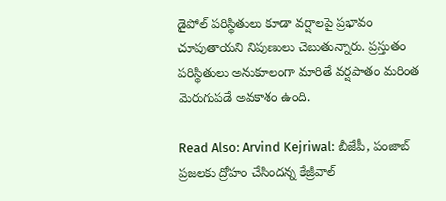డైపోల్ పరిస్థితులు కూడా వర్షాలపై ప్రభావం చూపుతాయని నిపుణులు చెబుతున్నారు. ప్రస్తుతం పరిస్థితులు అనుకూలంగా మారితే వర్షపాతం మరింత మెరుగుపడే అవకాశం ఉంది.

Read Also: Arvind Kejriwal: బీజేపీ, పంజాబ్ ప్రజలకు ద్రోహం చేసిందన్న కేజ్రీవాల్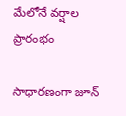మేలోనే వర్షాల ప్రారంభం

సాధారణంగా జూన్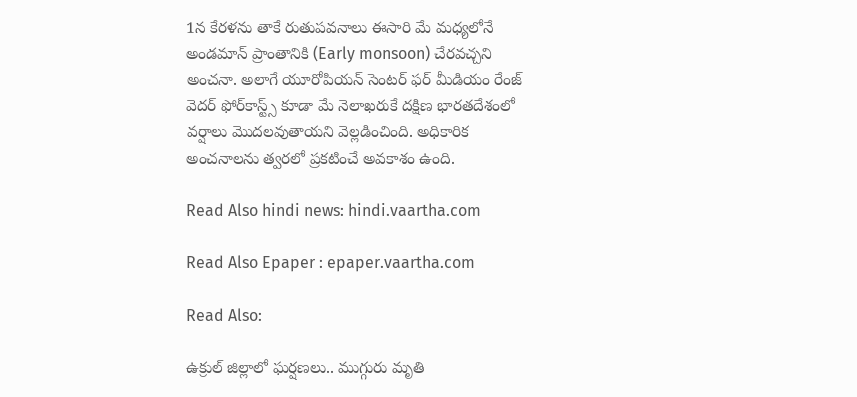1న కేరళను తాకే రుతుపవనాలు ఈసారి మే మధ్యలోనే అండమాన్ ప్రాంతానికి (Early monsoon) చేరవచ్చని అంచనా. అలాగే యూరోపియన్ సెంటర్ ఫర్ మీడియం రేంజ్ వెదర్ ఫోర్‌కాస్ట్స్ కూడా మే నెలాఖరుకే దక్షిణ భారతదేశంలో వర్షాలు మొదలవుతాయని వెల్లడించింది. అధికారిక అంచనాలను త్వరలో ప్రకటించే అవకాశం ఉంది.

Read Also hindi news: hindi.vaartha.com

Read Also Epaper : epaper.vaartha.com

Read Also:

ఉక్రుల్ జిల్లాలో ఘర్షణలు.. ముగ్గురు మృతి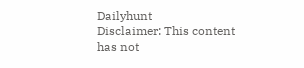Dailyhunt
Disclaimer: This content has not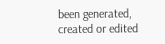been generated, created or edited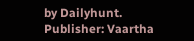by Dailyhunt. Publisher: Vaartha